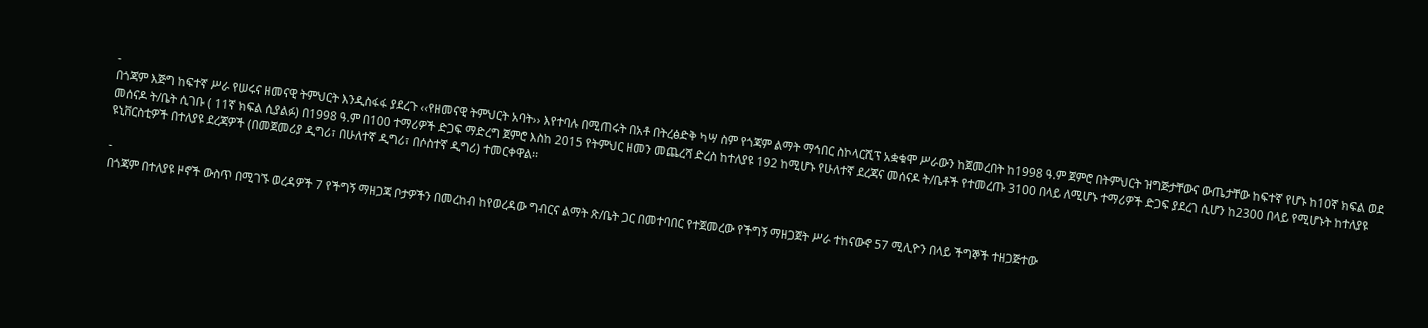-
በጎጃም እጅግ ከፍተኛ ሥራ የሠሩና ዘመናዊ ትምህርት እንዲስፋፋ ያደረጉ ‹‹የዘመናዊ ትምህርት አባት›› እየተባሉ በሚጠሩት በአቶ በትረፅድቅ ካሣ ስም የጎጃም ልማት ማኅበር ስኮላርሺፕ አቋቁሞ ሥራውን ከጀመረበት ከ1998 ዓ.ም ጀምሮ በትምህርት ዝግጅታቸውና ውጤታቸው ከፍተኛ የሆኑ ከ10ኛ ክፍል ወደ መሰናዶ ት/ቤት ሲገቡ ( 11ኛ ክፍል ሲያልፉ) በ1998 ዓ.ም በ100 ተማሪዎች ድጋፍ ማድረግ ጀምሮ እስከ 2015 የትምህር ዘመን መጨረሻ ድረስ ከተለያዩ 192 ከሚሆኑ የሁለተኛ ደረጃና መሰናዶ ት/ቤቶች የተመረጡ 3100 በላይ ለሚሆኑ ተማሪዎች ድጋፍ ያደረገ ሲሆን ከ2300 በላይ የሚሆኑት ከተለያዩ ዩኒቨርስቲዎች በተለያዩ ደረጃዎች (በመጀመሪያ ዲግሪ፣ በሁለተኛ ዲግሪ፣ በሶስተኛ ዲግሪ) ተመርቀዋል፡፡

-
በጎጃም በተለያዩ ዞኖች ውስጥ በሚገኙ ወረዳዎች 7 የችግኝ ማዘጋጃ ቦታዎችን በመረከብ ከየወረዳው ግብርና ልማት ጽ/ቤት ጋር በመተባበር የተጀመረው የችግኝ ማዘጋጀት ሥራ ተከናውኖ 57 ሚሊዮን በላይ ችግኞች ተዘጋጅተው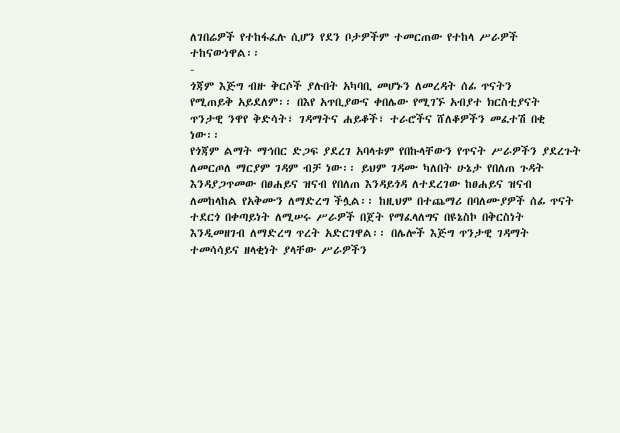ለገበሬዎች የተከፋፈሉ ሲሆን የደን ቦታዎችም ተመርጠው የተከላ ሥራዎች ተከናውነዋል፡፡
-
ጎጃም እጅግ ብዙ ቅርሶች ያሉበት አካባቢ መሆኑን ለመረዳት ሰፊ ጥናትን
የሚጠይቅ አይደለም፡፡ በእየ አጥቢያውና ቀበሌው የሚገኙ አብያተ ክርስቲያናት
ጥንታዊ ንዋየ ቅድሳት፣ ገዳማትና ሐይቆች፣ ተራሮችና ሸለቆዎችን መፈተሽ በቂ
ነው፡፡
የጎጃም ልማት ማኅበር ድጋፍ ያደረገ አባላቱም የበኩላቸውን የጥናት ሥራዎችን ያደረጉት ለመርጦለ ማርያም ገዳም ብቻ ነው፡፡ ይህም ገዳሙ ካለበት ሁኔታ የበለጠ ጉዳት እንዳያጋጥመው በፀሐይና ዝናብ የበለጠ እንዳይጎዳ ለተደረገው ከፀሐይና ዝናብ ለመከላከል የአቅሙን ለማድረግ ችሏል፡፡ ከዚህም በተጨማሪ በባለሙያዎች ሰፊ ጥናት ተደርጎ በቀጣይነት ለሚሠሩ ሥራዎች በጀት የማፈላለግና በዩኔስኮ በቅርስነት እንዲመዘገብ ለማድረግ ጥረት አድርገዋል፡፡ በሌሎች እጅግ ጥንታዊ ገዳማት ተመሳሳይና ዘላቂነት ያላቸው ሥራዎችን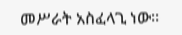መሥራት አስፈላጊ ነው፡፡